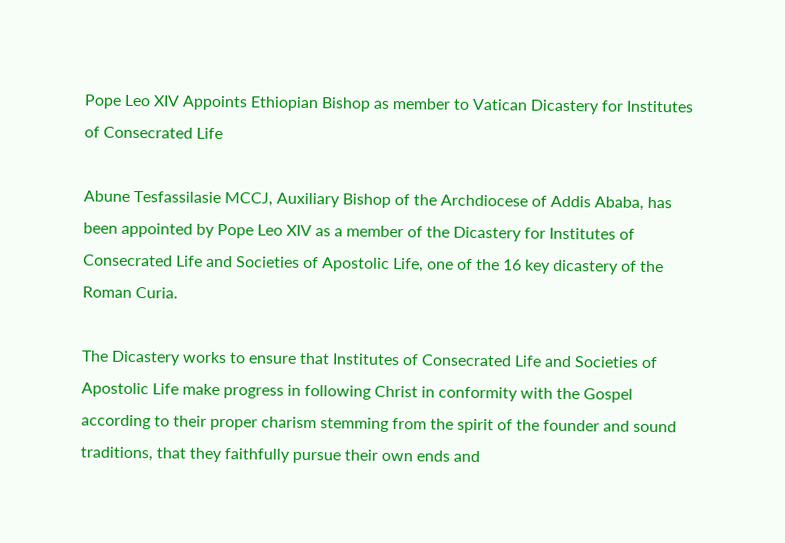Pope Leo XIV Appoints Ethiopian Bishop as member to Vatican Dicastery for Institutes of Consecrated Life

Abune Tesfassilasie MCCJ, Auxiliary Bishop of the Archdiocese of Addis Ababa, has been appointed by Pope Leo XIV as a member of the Dicastery for Institutes of Consecrated Life and Societies of Apostolic Life, one of the 16 key dicastery of the Roman Curia.

The Dicastery works to ensure that Institutes of Consecrated Life and Societies of Apostolic Life make progress in following Christ in conformity with the Gospel according to their proper charism stemming from the spirit of the founder and sound traditions, that they faithfully pursue their own ends and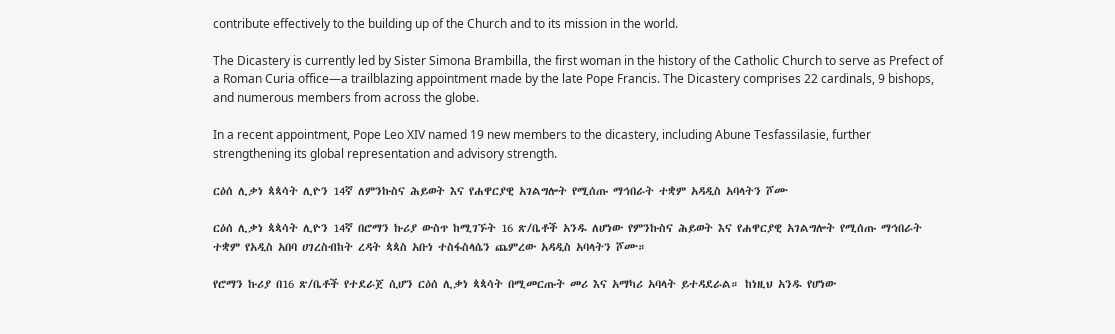contribute effectively to the building up of the Church and to its mission in the world.

The Dicastery is currently led by Sister Simona Brambilla, the first woman in the history of the Catholic Church to serve as Prefect of a Roman Curia office—a trailblazing appointment made by the late Pope Francis. The Dicastery comprises 22 cardinals, 9 bishops, and numerous members from across the globe.

In a recent appointment, Pope Leo XIV named 19 new members to the dicastery, including Abune Tesfassilasie, further strengthening its global representation and advisory strength.

ርዕሰ ሊቃነ ጳጳሳት ሊዮን 14ኛ ለምንኩስና ሕይወት እና የሐዋርያዊ አገልግሎት የሚሰጡ ማኅበራት ተቋም አዳዲስ አባላትን ሾሙ

ርዕሰ ሊቃነ ጳጳሳት ሊዮን 14ኛ በሮማን ኩሪያ ውስጥ ከሚገኙት 16 ጽ/ቤቶች አንዱ ለሆነው የምንኩስና ሕይወት እና የሐዋርያዊ አገልግሎት የሚሰጡ ማኅበራት ተቋም የአዲስ አበባ ሀገረስብከት ረዳት ጳጳስ አቡነ ተስፋስላሴን ጨምረው አዳዲስ አባላትን ሾሙ።

የሮማን ኩሪያ በ16 ጽ/ቤቶች የተደራጀ ሲሆን ርዕሰ ሊቃነ ጳጳሳት በሚመርጡት መሪ እና አማካሪ አባላት ይተዳደራል። ከነዚህ አንዱ የሆነው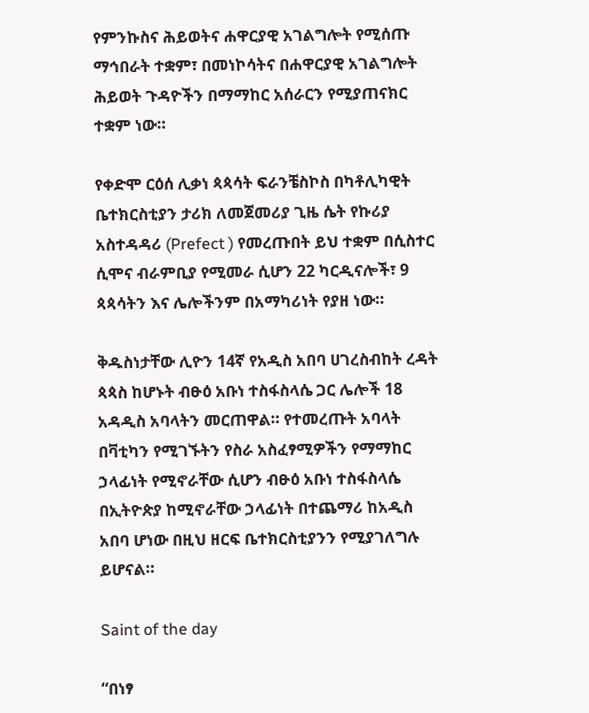የምንኩስና ሕይወትና ሐዋርያዊ አገልግሎት የሚሰጡ ማኅበራት ተቋም፣ በመነኮሳትና በሐዋርያዊ አገልግሎት ሕይወት ጉዳዮችን በማማከር አሰራርን የሚያጠናክር ተቋም ነው።

የቀድሞ ርዕሰ ሊቃነ ጳጳሳት ፍራንቼስኮስ በካቶሊካዊት ቤተክርስቲያን ታሪክ ለመጀመሪያ ጊዜ ሴት የኩሪያ አስተዳዳሪ (Prefect ) የመረጡበት ይህ ተቋም በሲስተር ሲሞና ብራምቢያ የሚመራ ሲሆን 22 ካርዲናሎች፣ 9 ጳጳሳትን እና ሌሎችንም በአማካሪነት የያዘ ነው።

ቅዱስነታቸው ሊዮን 14ኛ የአዲስ አበባ ሀገረስብከት ረዳት ጳጳስ ከሆኑት ብፁዕ አቡነ ተስፋስላሴ ጋር ሌሎች 18 አዳዲስ አባላትን መርጠዋል። የተመረጡት አባላት በቫቲካን የሚገኙትን የስራ አስፈፃሚዎችን የማማከር ኃላፊነት የሚኖራቸው ሲሆን ብፁዕ አቡነ ተስፋስላሴ በኢትዮጵያ ከሚኖራቸው ኃላፊነት በተጨማሪ ከአዲስ አበባ ሆነው በዚህ ዘርፍ ቤተክርስቲያንን የሚያገለግሉ ይሆናል።

Saint of the day

“በነፃ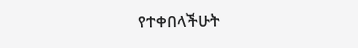የተቀበላችሁት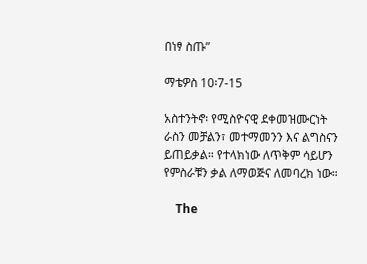በነፃ ስጡ”

ማቴዎስ 10፡7-15

አስተንትኖ፡ የሚስዮናዊ ደቀመዝሙርነት ራስን መቻልን፣ መተማመንን እና ልግስናን ይጠይቃል። የተላክነው ለጥቅም ሳይሆን የምስራቹን ቃል ለማወጅና ለመባረክ ነው።

    The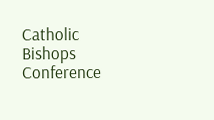Catholic Bishops Conference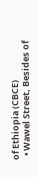of Ethiopia (CBCE)
  • Wawel Street, Besides of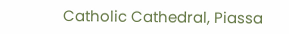Catholic Cathedral, Piassa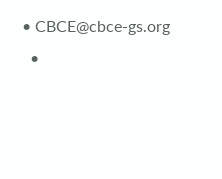• CBCE@cbce-gs.org
  •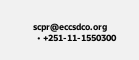scpr@eccsdco.org
  • +251-11-1550300